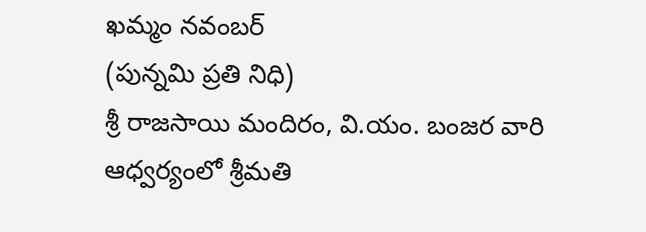ఖమ్మం నవంబర్
(పున్నమి ప్రతి నిధి)
శ్రీ రాజసాయి మందిరం, వి.యం. బంజర వారి ఆధ్వర్యంలో శ్రీమతి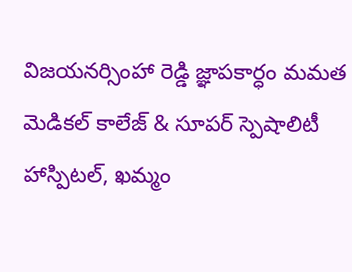విజయనర్సింహా రెడ్డి జ్ఞాపకార్ధం మమత మెడికల్ కాలేజ్ & సూపర్ స్పెషాలిటీ హాస్పిటల్, ఖమ్మం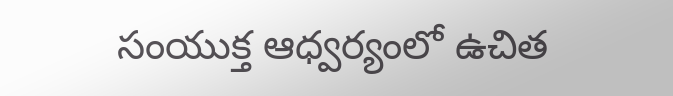సంయుక్త ఆధ్వర్యంలో ఉచిత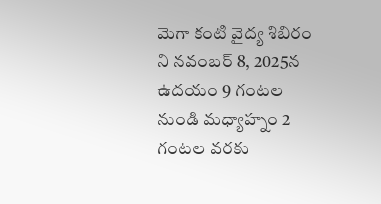మెగా కంటి వైద్య శిబిరం ని నవంబర్ 8, 2025న ఉదయం 9 గంటల నుండి మధ్యాహ్నం 2 గంటల వరకు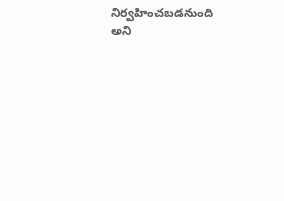నిర్వహించబడనుంది అని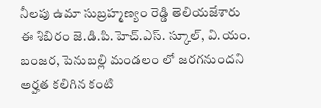నీలపు ఉమా సుబ్రహ్మణ్యం రెడ్డి తెలియజేశారు
ఈ శిబిరం జె.డి.పి.హెచ్.ఎస్. స్కూల్, వి.యం. బంజర, పెనుబల్లి మండలం లో జరగనుందని
అర్హత కలిగిన కంటి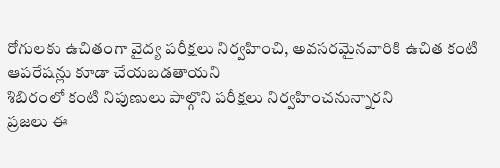రోగులకు ఉచితంగా వైద్య పరీక్షలు నిర్వహించి, అవసరమైనవారికి ఉచిత కంటి ఆపరేషన్లు కూడా చేయబడతాయని
శిబిరంలో కంటి నిపుణులు పాల్గొని పరీక్షలు నిర్వహించనున్నారని
ప్రజలు ఈ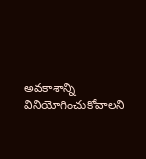అవకాశాన్ని వినియోగించుకోవాలని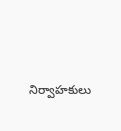నిర్వాహకులు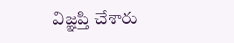విజ్ఞప్తి చేశారు